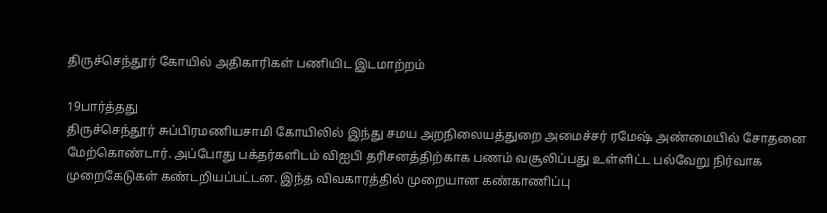திருச்செந்தூர் கோயில் அதிகாரிகள் பணியிட இடமாற்றம்

19பார்த்தது
திருச்செந்தூர் சுப்பிரமணியசாமி கோயிலில் இந்து சமய அறநிலையத்துறை அமைச்சர் ரமேஷ் அண்மையில் சோதனை மேற்கொண்டார். அப்போது பக்தர்களிடம் விஐபி தரிசனத்திற்காக பணம் வசூலிப்பது உள்ளிட்ட பல்வேறு நிர்வாக முறைகேடுகள் கண்டறியப்பட்டன. இந்த விவகாரத்தில் முறையான கண்காணிப்பு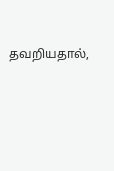தவறியதால்,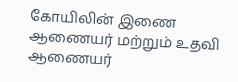கோயிலின் இணை ஆணையர் மற்றும் உதவி ஆணையர்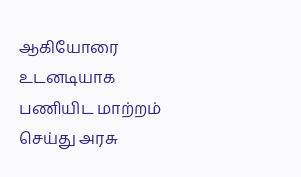ஆகியோரை உடனடியாக பணியிட மாற்றம் செய்து அரசு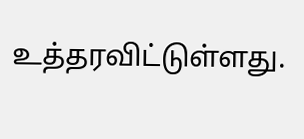உத்தரவிட்டுள்ளது.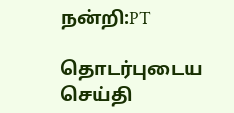நன்றி:PT

தொடர்புடைய செய்தி